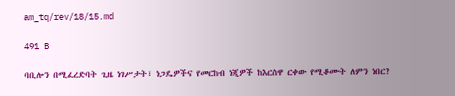am_tq/rev/18/15.md

491 B

ባቢሎን በሚፈረድባት ጊዜ ነገሥታት፣ ነጋዴዎችና የመርከብ ነጂዎች ከእርስዋ ርቀው የሚቆሙት ለምን ነበር?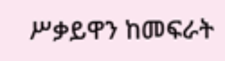ሥቃይዋን ከመፍራት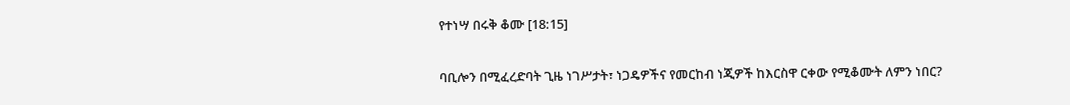የተነሣ በሩቅ ቆሙ [18:15]

ባቢሎን በሚፈረድባት ጊዜ ነገሥታት፣ ነጋዴዎችና የመርከብ ነጂዎች ከእርስዋ ርቀው የሚቆሙት ለምን ነበር?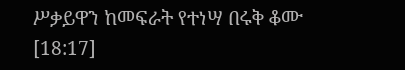ሥቃይዋን ከመፍራት የተነሣ በሩቅ ቆሙ [18:17]